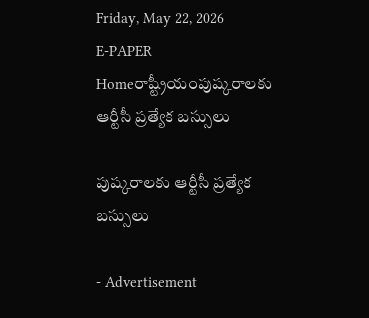Friday, May 22, 2026
E-PAPER
Homeరాష్ట్రీయంపుష్కరాలకు ఆర్టీసీ ప్రత్యేక బస్సులు

పుష్కరాలకు ఆర్టీసీ ప్రత్యేక బస్సులు

- Advertisement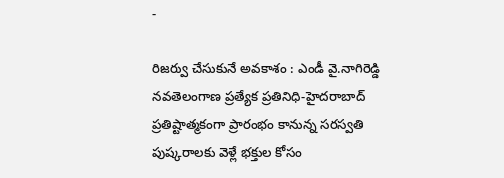-

రిజర్వు చేసుకునే అవకాశం : ఎండీ వై.నాగిరెడ్డి
నవతెలంగాణ ప్రత్యేక ప్రతినిధి-హైదరాబాద్‌
ప్రతిష్టాత్మకంగా ప్రారంభం కానున్న సరస్వతి పుష్కరాలకు వెళ్లే భక్తుల కోసం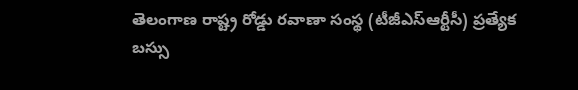తెలంగాణ రాష్ట్ర రోడ్డు రవాణా సంస్థ (టీజీఎస్‌ఆర్టీసీ) ప్రత్యేక బస్సు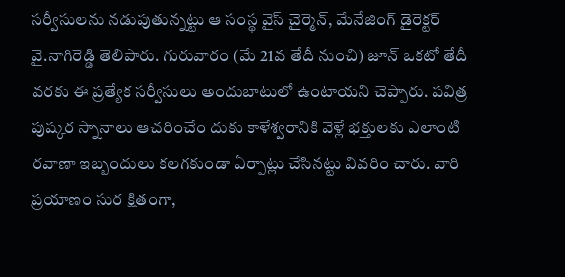సర్వీసులను నడుపుతున్నట్టు ఆ సంస్థ వైస్ చైర్మెన్‌, మేనేజింగ్ డైరెక్టర్ వై.నాగిరెడ్డి తెలిపారు. గురువారం (మే 21వ తేదీ నుంచి) జూన్ ఒకటో తేదీ వరకు ఈ ప్రత్యేక సర్వీసులు అందుబాటులో ఉంటాయని చెప్పారు. పవిత్ర పుష్కర స్నానాలు ఆచరించేం దుకు కాళేశ్వరానికి వెళ్లే భక్తులకు ఎలాంటి రవాణా ఇబ్బందులు కలగకుండా ఏర్పాట్లు చేసినట్టు వివరిం చారు. వారి ప్రయాణం సుర క్షితంగా,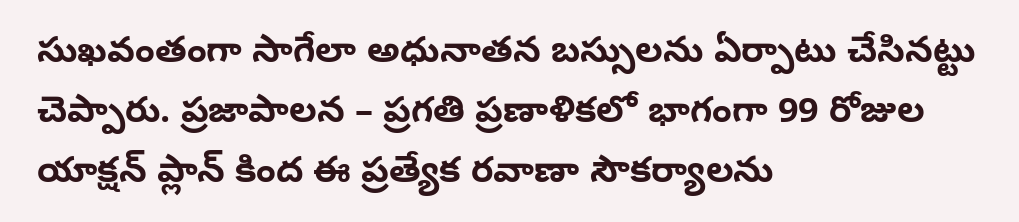సుఖవంతంగా సాగేలా అధునాతన బస్సులను ఏర్పాటు చేసినట్టు చెప్పారు. ప్రజాపాలన – ప్రగతి ప్రణాళికలో భాగంగా 99 రోజుల యాక్షన్ ప్లాన్ కింద ఈ ప్రత్యేక రవాణా సౌకర్యాలను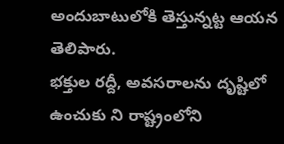అందుబాటులోకి తెస్తున్నట్ట ఆయన తెలిపారు.
భక్తుల రద్దీ, అవసరాలను దృష్టిలో ఉంచుకు ని రాష్ట్రంలోని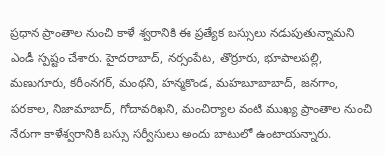ప్రధాన ప్రాంతాల నుంచి కాళే శ్వరానికి ఈ ప్రత్యేక బస్సులు నడుపుతున్నామని ఎండీ స్పష్టం చేశారు. హైదరాబాద్, నర్సంపేట, తొర్రూరు, భూపాలపల్లి, మణుగూరు, కరీంనగర్, మంథని, హన్మకొండ, మహబూబాబాద్, జనగాం, పరకాల, నిజామాబాద్, గోదావరిఖని, మంచిర్యాల వంటి ముఖ్య ప్రాంతాల నుంచి నేరుగా కాళేశ్వరానికి బస్సు సర్వీసులు అందు బాటులో ఉంటాయన్నారు.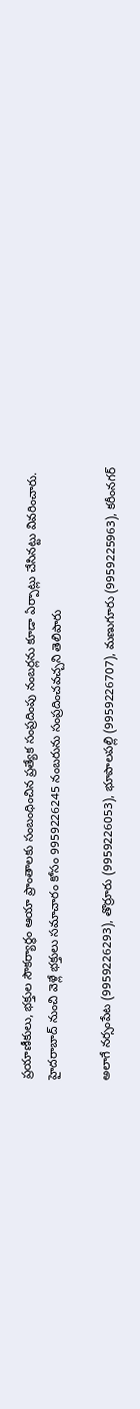ప్రయాణీకులు, భక్తుల సౌకర్యార్థం ఆయా ప్రాంతాలకు సంబంధించిన ప్రత్యేక సంప్రదింపు నంబర్లను కూడా ఏర్పాట్లు చేసినట్టు వివరించారు. హైదరాబాద్ నుంచి వెళ్లే భక్తులు సమాచారం కోసం 9959226245 నంబరును సంప్రదించవచ్చని తెలిపారు

అలాగే నర్సంపేట (9959226293), తొర్రూరు (9959226053), భూపాలపల్లి (9959226707), మణుగూరు (9959225963), కరీంనగర్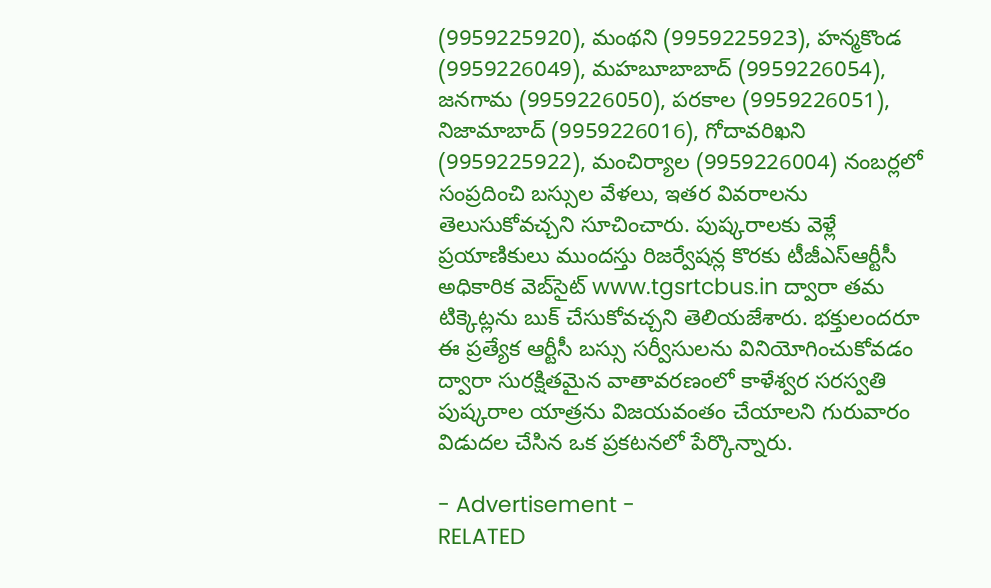(9959225920), మంథని (9959225923), హన్మకొండ (9959226049), మహబూబాబాద్ (9959226054), జనగామ (9959226050), పరకాల (9959226051), నిజామాబాద్ (9959226016), గోదావరిఖని (9959225922), మంచిర్యాల (9959226004) నంబర్లలో సంప్రదించి బస్సుల వేళలు, ఇతర వివరాలను తెలుసుకోవచ్చని సూచించారు. పుష్కరాలకు వెళ్లే ప్రయాణికులు ముందస్తు రిజర్వేషన్ల కొరకు టీజీఎస్‌ఆర్టీసీ అధికారిక వెబ్‌సైట్ www.tgsrtcbus.in ద్వారా తమ టిక్కెట్లను బుక్ చేసుకోవచ్చని తెలియజేశారు. భక్తులందరూ ఈ ప్రత్యేక ఆర్టీసీ బస్సు సర్వీసులను వినియోగించుకోవడం ద్వారా సురక్షితమైన వాతావరణంలో కాళేశ్వర సరస్వతి పుష్కరాల యాత్రను విజయవంతం చేయాలని గురువారం విడుదల చేసిన ఒక ప్రకటనలో పేర్కొన్నారు.

- Advertisement -
RELATED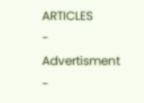ARTICLES
- Advertisment -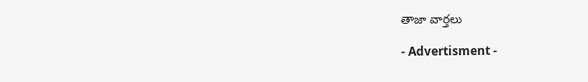తాజా వార్తలు

- Advertisment -